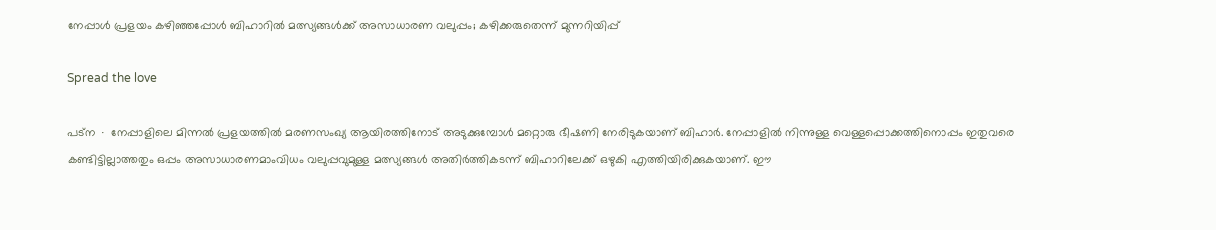നേപ്പാൾ പ്രളയം കഴിഞ്ഞപ്പോൾ ബിഹാറിൽ മത്സ്യങ്ങൾക്ക് അസാധാരണ വലുപ്പം; കഴിക്കരുതെന്ന് മുന്നറിയിപ്പ്

Spread the love

പട്‌ന ∙ നേപ്പാളിലെ മിന്നൽ പ്രളയത്തിൽ മരണസംഖ്യ ആയിരത്തിനോട് അടുക്കുമ്പോൾ മറ്റൊരു ഭീഷണി നേരിടുകയാണ് ബിഹാർ. നേപ്പാളിൽ നിന്നുള്ള വെള്ളപ്പൊക്കത്തിനൊപ്പം ഇതുവരെ കണ്ടിട്ടില്ലാത്തതും ഒപ്പം അസാധാരണമാംവിധം വലുപ്പവുമുള്ള മത്സ്യങ്ങൾ അതിർത്തികടന്ന് ബിഹാറിലേക്ക് ഒഴുകി എത്തിയിരിക്കുകയാണ്. ഈ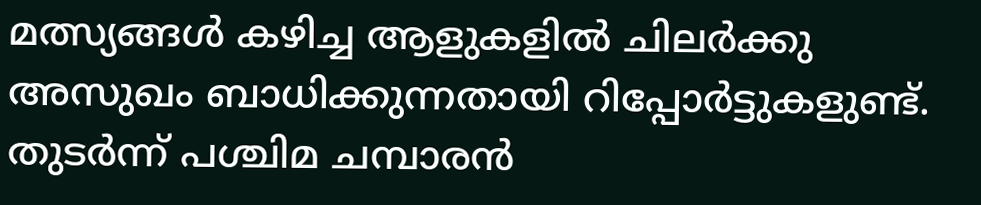മത്സ്യങ്ങൾ കഴിച്ച ആളുകളിൽ ചിലർ‍ക്കു അസുഖം ബാധിക്കുന്നതായി റിപ്പോർട്ടുകളുണ്ട്. തുടർന്ന് പശ്ചിമ ചമ്പാരൻ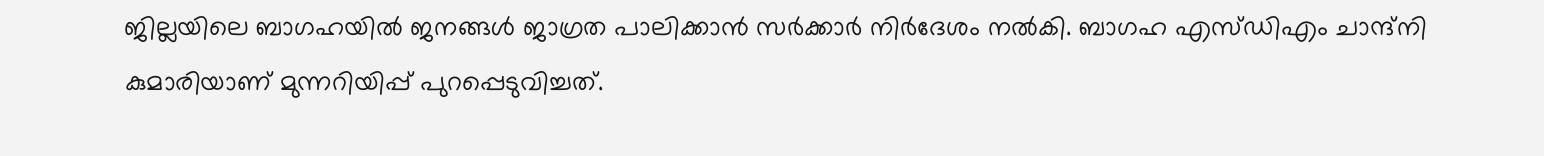ജില്ലയിലെ ബാഗഹയിൽ ജനങ്ങൾ ജാഗ്രത പാലിക്കാൻ സർക്കാർ നിർദേശം നൽകി. ബാഗഹ എസ്ഡിഎം ചാന്ദ്‌നി കുമാരിയാണ് മുന്നറിയിപ്പ് പുറപ്പെടുവിച്ചത്.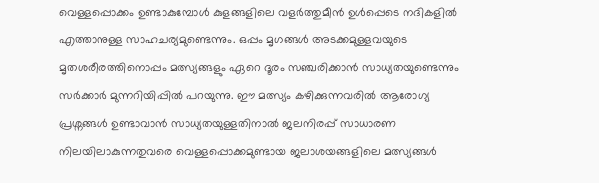വെള്ളപ്പൊക്കം ഉണ്ടാകുമ്പോൾ കുളങ്ങളിലെ വളർത്തുമീൻ ഉൾപ്പെടെ നദികളിൽ എത്താനുള്ള സാഹചര്യമുണ്ടെന്നും. ഒപ്പം മൃഗങ്ങൾ അടക്കമുള്ളവയുടെ മൃതശരീരത്തിനൊപ്പം മത്സ്യങ്ങളും ഏറെ ദൂരം സഞ്ചരിക്കാൻ സാധ്യതയുണ്ടെന്നും സർക്കാർ മുന്നറിയിപ്പിൽ പറയുന്നു. ഈ മത്സ്യം കഴിക്കുന്നവരിൽ ആരോഗ്യ പ്രശ്നങ്ങൾ ഉണ്ടാവാൻ സാധ്യതയുള്ളതിനാൽ ജലനിരപ്പ് സാധാരണ നിലയിലാകുന്നതുവരെ വെള്ളപ്പൊക്കമുണ്ടായ ജലാശയങ്ങളിലെ മത്സ്യങ്ങൾ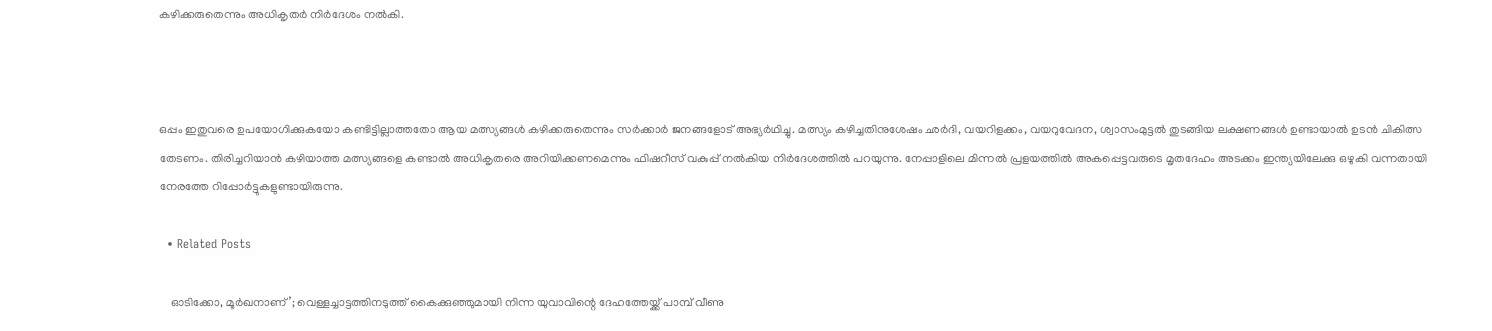കഴിക്കരുതെന്നും അധികൃതർ നിർദേശം നൽകി.



ഒപ്പം ഇതുവരെ ഉപയോഗിക്കുകയോ കണ്ടിട്ടില്ലാത്തതോ ആയ മത്സ്യങ്ങൾ കഴിക്കരുതെന്നും സർക്കാർ ജനങ്ങളോട് അഭ്യർഥിച്ചു. മത്സ്യം കഴിച്ചതിനുശേഷം ഛർദി, വയറിളക്കം, വയറുവേദന, ശ്വാസംമുട്ടൽ തുടങ്ങിയ ലക്ഷണങ്ങൾ ഉണ്ടായാൽ ഉടൻ ചികിത്സ തേടണം. തിരിച്ചറിയാൻ കഴിയാത്ത മത്സ്യങ്ങളെ കണ്ടാൽ അധികൃതരെ അറിയിക്കണമെന്നും ഫിഷറീസ് വകുപ്പ് നൽകിയ നിർദേശത്തിൽ പറയുന്നു. നേപ്പാളിലെ മിന്നൽ പ്രളയത്തിൽ അകപ്പെട്ടവരുടെ മൃതദേഹം അടക്കം ഇന്ത്യയിലേക്കു ഒഴുകി വന്നതായി നേരത്തേ റിപ്പോർട്ടുകളുണ്ടായിരുന്നു.

  • Related Posts

    ഓടിക്കോ, മൂർഖനാണ്’; വെള്ളച്ചാട്ടത്തിനടുത്ത് കൈക്കുഞ്ഞുമായി നിന്ന യുവാവിന്റെ ദേഹത്തേയ്ക്ക് പാമ്പ് വീണു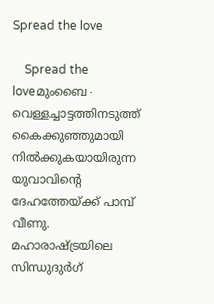Spread the love

    Spread the loveമുംബൈ∙ വെള്ളച്ചാട്ടത്തിനടുത്ത് കൈക്കുഞ്ഞുമായി നിൽക്കുകയായിരുന്ന യുവാവിന്റെ ദേഹത്തേയ്ക്ക് പാമ്പ് വീണു. മഹാരാഷ്ട്രയിലെ സിന്ധുദുർഗ്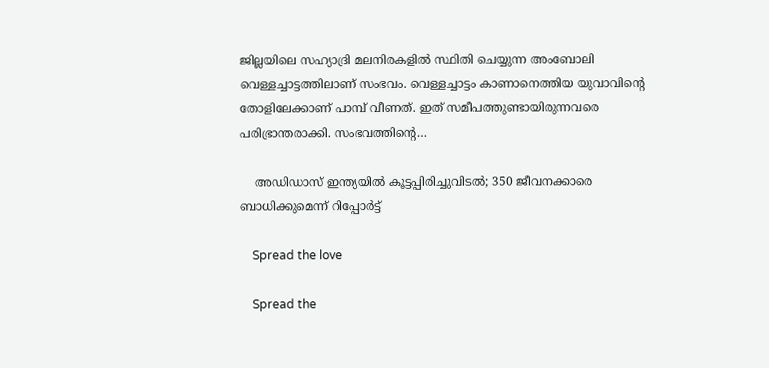ജില്ലയിലെ സഹ്യാദ്രി മലനിരകളിൽ സ്ഥിതി ചെയ്യുന്ന അംബോലി വെള്ളച്ചാട്ടത്തിലാണ് സംഭവം. വെള്ളച്ചാട്ടം കാണാനെത്തിയ യുവാവിന്റെ തോളിലേക്കാണ് പാമ്പ് വീണത്. ഇത് സമീപത്തുണ്ടായിരുന്നവരെ പരിഭ്രാന്തരാക്കി. സംഭവത്തിന്റെ…

    അഡിഡാസ് ഇന്ത്യയില്‍ കൂട്ടപ്പിരിച്ചുവിടല്‍; 350 ജീവനക്കാരെ ബാധിക്കുമെന്ന് റിപ്പോര്‍ട്ട്

    Spread the love

    Spread the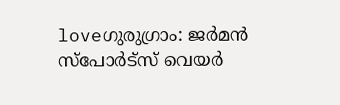loveഗുരുഗ്രാം: ജര്‍മന്‍ സ്‌പോര്‍ട്‌സ് വെയര്‍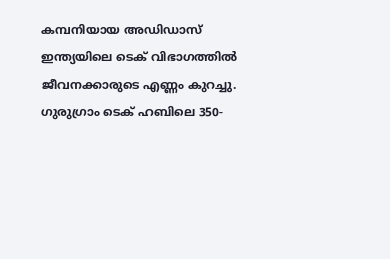കമ്പനിയായ അഡിഡാസ് ഇന്ത്യയിലെ ടെക് വിഭാഗത്തില്‍ ജീവനക്കാരുടെ എണ്ണം കുറച്ചു. ഗുരുഗ്രാം ടെക് ഹബിലെ 350-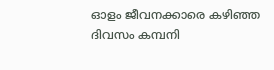ഓളം ജീവനക്കാരെ കഴിഞ്ഞ ദിവസം കമ്പനി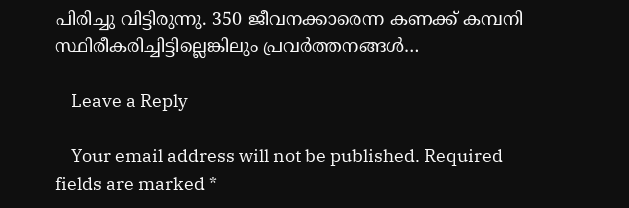പിരിച്ചു വിട്ടിരുന്നു. 350 ജീവനക്കാരെന്ന കണക്ക് കമ്പനി സ്ഥിരീകരിച്ചിട്ടില്ലെങ്കിലും പ്രവര്‍ത്തനങ്ങള്‍…

    Leave a Reply

    Your email address will not be published. Required fields are marked *